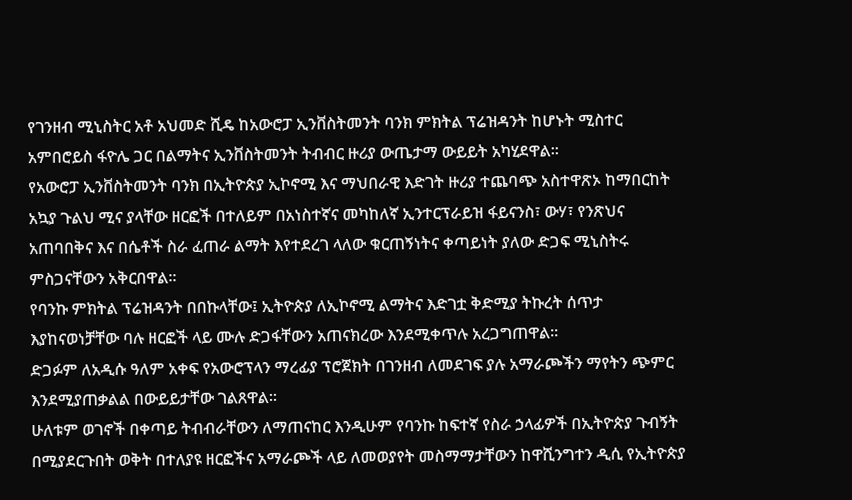የገንዘብ ሚኒስትር አቶ አህመድ ሺዴ ከአውሮፓ ኢንቨስትመንት ባንክ ምክትል ፕሬዝዳንት ከሆኑት ሚስተር አምበሮይስ ፋዮሌ ጋር በልማትና ኢንቨስትመንት ትብብር ዙሪያ ውጤታማ ውይይት አካሂደዋል።
የአውሮፓ ኢንቨስትመንት ባንክ በኢትዮጵያ ኢኮኖሚ እና ማህበራዊ እድገት ዙሪያ ተጨባጭ አስተዋጽኦ ከማበርከት አኳያ ጉልህ ሚና ያላቸው ዘርፎች በተለይም በአነስተኛና መካከለኛ ኢንተርፕራይዝ ፋይናንስ፣ ውሃ፣ የንጽህና አጠባበቅና እና በሴቶች ስራ ፈጠራ ልማት እየተደረገ ላለው ቁርጠኝነትና ቀጣይነት ያለው ድጋፍ ሚኒስትሩ ምስጋናቸውን አቅርበዋል።
የባንኩ ምክትል ፕሬዝዳንት በበኩላቸው፤ ኢትዮጵያ ለኢኮኖሚ ልማትና እድገቷ ቅድሚያ ትኩረት ሰጥታ እያከናወነቻቸው ባሉ ዘርፎች ላይ ሙሉ ድጋፋቸውን አጠናክረው እንደሚቀጥሉ አረጋግጠዋል፡፡
ድጋፉም ለአዲሱ ዓለም አቀፍ የአውሮፕላን ማረፊያ ፕሮጀክት በገንዘብ ለመደገፍ ያሉ አማራጮችን ማየትን ጭምር እንደሚያጠቃልል በውይይታቸው ገልጸዋል።
ሁለቱም ወገኖች በቀጣይ ትብብራቸውን ለማጠናከር እንዲሁም የባንኩ ከፍተኛ የስራ ኃላፊዎች በኢትዮጵያ ጉብኝት በሚያደርጉበት ወቅት በተለያዩ ዘርፎችና አማራጮች ላይ ለመወያየት መስማማታቸውን ከዋሺንግተን ዲሲ የኢትዮጵያ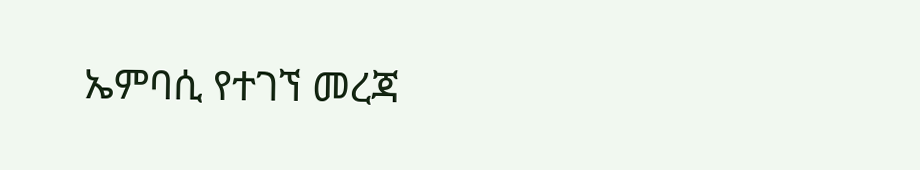ኤምባሲ የተገኘ መረጃ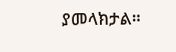ያመላክታል።